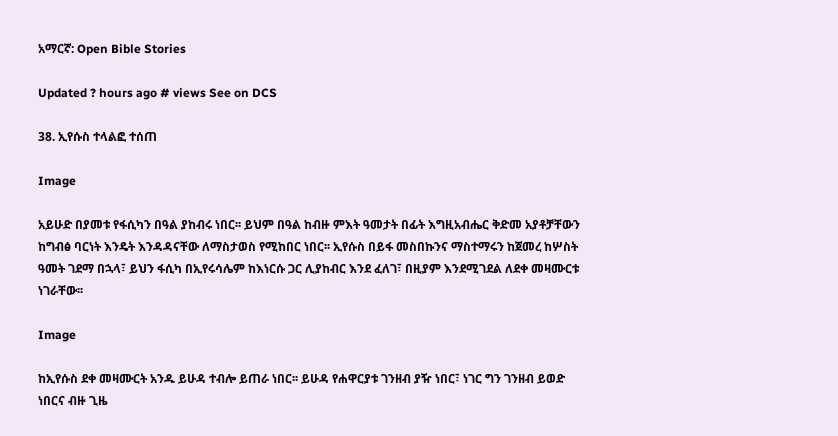አማርኛ: Open Bible Stories

Updated ? hours ago # views See on DCS

38. ኢየሱስ ተላልፎ ተሰጠ

Image

አይሁድ በያመቱ የፋሲካን በዓል ያከብሩ ነበር፡፡ ይህም በዓል ከብዙ ምእት ዓመታት በፊት እግዚአብሔር ቅድመ አያቶቻቸውን ከግብፅ ባርነት እንዴት እንዳዳናቸው ለማስታወስ የሚከበር ነበር፡፡ ኢየሱስ በይፋ መስበኩንና ማስተማሩን ከጀመረ ከሦስት ዓመት ገደማ በኋላ፣ ይህን ፋሲካ በኢየሩሳሌም ከእነርሱ ጋር ሊያከብር እንደ ፈለገ፣ በዚያም እንደሚገደል ለደቀ መዛሙርቱ ነገራቸው፡፡

Image

ከኢየሱስ ደቀ መዛሙርት አንዱ ይሁዳ ተብሎ ይጠራ ነበር፡፡ ይሁዳ የሐዋርያቱ ገንዘብ ያዥ ነበር፣ ነገር ግን ገንዘብ ይወድ ነበርና ብዙ ጊዜ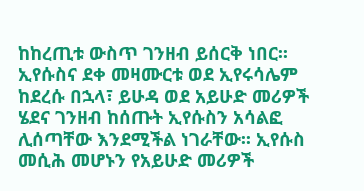ከከረጢቱ ውስጥ ገንዘብ ይሰርቅ ነበር፡፡ ኢየሱስና ደቀ መዛሙርቱ ወደ ኢየሩሳሌም ከደረሱ በኋላ፣ ይሁዳ ወደ አይሁድ መሪዎች ሄደና ገንዘብ ከሰጡት ኢየሱስን አሳልፎ ሊሰጣቸው እንደሚችል ነገራቸው፡፡ ኢየሱስ መሲሕ መሆኑን የአይሁድ መሪዎች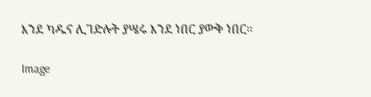እንደ ካዱና ሊገድሉት ያሤሩ እንደ ነበር ያውቅ ነበር፡፡

Image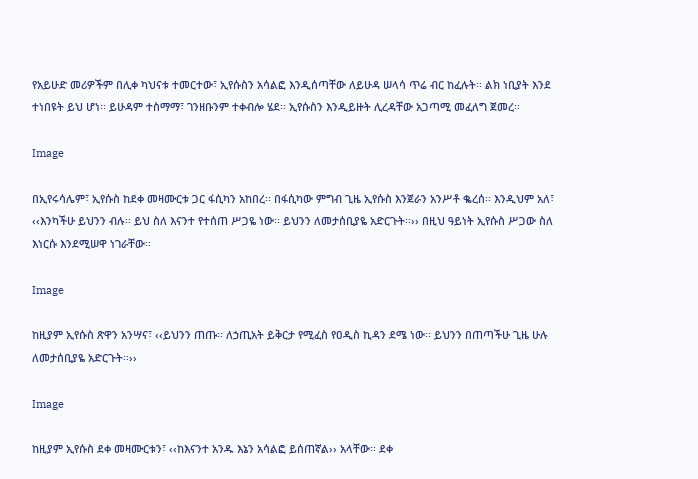የአይሁድ መሪዎችም በሊቀ ካህናቱ ተመርተው፣ ኢየሱስን አሳልፎ እንዲሰጣቸው ለይሁዳ ሠላሳ ጥሬ ብር ከፈሉት፡፡ ልክ ነቢያት እንደ ተነበዩት ይህ ሆነ፡፡ ይሁዳም ተስማማ፣ ገንዘቡንም ተቀብሎ ሄደ፡፡ ኢየሱስን እንዲይዙት ሊረዳቸው አጋጣሚ መፈለግ ጀመረ፡፡

Image

በኢየሩሳሌም፣ ኢየሱስ ከደቀ መዛሙርቱ ጋር ፋሲካን አከበረ፡፡ በፋሲካው ምግብ ጊዜ ኢየሱስ እንጀራን አንሥቶ ቈረሰ፡፡ እንዲህም አለ፣ ‹‹እንካችሁ ይህንን ብሉ፡፡ ይህ ስለ እናንተ የተሰጠ ሥጋዬ ነው፡፡ ይህንን ለመታሰቢያዬ አድርጉት፡፡›› በዚህ ዓይነት ኢየሱስ ሥጋው ስለ እነርሱ እንደሚሠዋ ነገራቸው፡፡

Image

ከዚያም ኢየሱስ ጽዋን አንሣና፣ ‹‹ይህንን ጠጡ፡፡ ለኃጢአት ይቅርታ የሚፈስ የዐዲስ ኪዳን ደሜ ነው፡፡ ይህንን በጠጣችሁ ጊዜ ሁሉ ለመታሰቢያዬ አድርጉት፡፡››

Image

ከዚያም ኢየሱስ ደቀ መዛሙርቱን፣ ‹‹ከእናንተ አንዱ እኔን አሳልፎ ይሰጠኛል›› አላቸው፡፡ ደቀ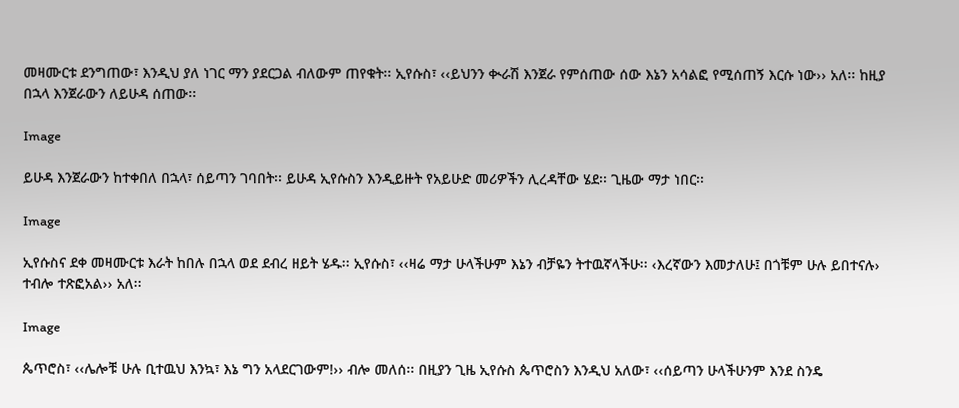መዛሙርቱ ደንግጠው፣ እንዲህ ያለ ነገር ማን ያደርጋል ብለውም ጠየቁት፡፡ ኢየሱስ፣ ‹‹ይህንን ቊራሽ እንጀራ የምሰጠው ሰው እኔን አሳልፎ የሚሰጠኝ እርሱ ነው›› አለ፡፡ ከዚያ በኋላ እንጀራውን ለይሁዳ ሰጠው፡፡

Image

ይሁዳ እንጀራውን ከተቀበለ በኋላ፣ ሰይጣን ገባበት፡፡ ይሁዳ ኢየሱስን እንዲይዙት የአይሁድ መሪዎችን ሊረዳቸው ሄደ፡፡ ጊዜው ማታ ነበር፡፡

Image

ኢየሱስና ደቀ መዛሙርቱ እራት ከበሉ በኋላ ወደ ደብረ ዘይት ሄዱ፡፡ ኢየሱስ፣ ‹‹ዛሬ ማታ ሁላችሁም እኔን ብቻዬን ትተዉኛላችሁ፡፡ ‹እረኛውን እመታለሁ፤ በጎቹም ሁሉ ይበተናሉ› ተብሎ ተጽፎአል›› አለ፡፡

Image

ጴጥሮስ፣ ‹‹ሌሎቹ ሁሉ ቢተዉህ እንኳ፣ እኔ ግን አላደርገውም!›› ብሎ መለሰ፡፡ በዚያን ጊዜ ኢየሱስ ጴጥሮስን እንዲህ አለው፣ ‹‹ሰይጣን ሁላችሁንም እንደ ስንዴ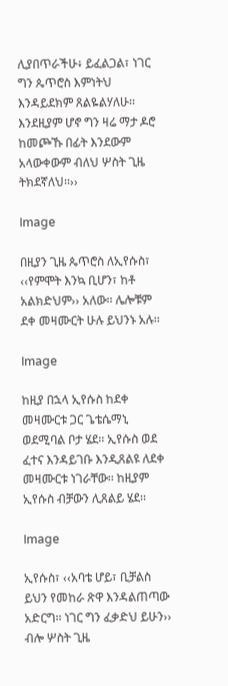ሊያበጥራችሁ፥ ይፈልጋል፣ ነገር ግን ጴጥሮስ እምነትህ እንዳይደክም ጸልዬልሃለሁ፡፡ እንደዚያም ሆኖ ግን ዛሬ ማታ ዶሮ ከመጮኹ በፊት እንደውም አላውቀውም ብለህ ሦስት ጊዜ ትክደኛለህ፡፡››

Image

በዚያን ጊዜ ጴጥሮስ ለኢየሱስ፣ ‹‹የምሞት እንኳ ቢሆን፣ ከቶ አልክድህም›› አለው፡፡ ሌሎቹም ደቀ መዛሙርት ሁሉ ይህንኑ አሉ፡፡

Image

ከዚያ በኋላ ኢየሱስ ከደቀ መዛሙርቱ ጋር ጌቴሴማኒ ወደሚባል ቦታ ሄደ፡፡ ኢየሱስ ወደ ፈተና እንዳይገቡ እንዲጸልዩ ለደቀ መዛሙርቱ ነገራቸው፡፡ ከዚያም ኢየሱስ ብቻውን ሊጸልይ ሄደ፡፡

Image

ኢየሱስ፣ ‹‹አባቴ ሆይ፣ ቢቻልስ ይህን የመከራ ጽዋ እንዳልጠጣው አድርግ፡፡ ነገር ግን ፈቃድህ ይሁን›› ብሎ ሦስት ጊዜ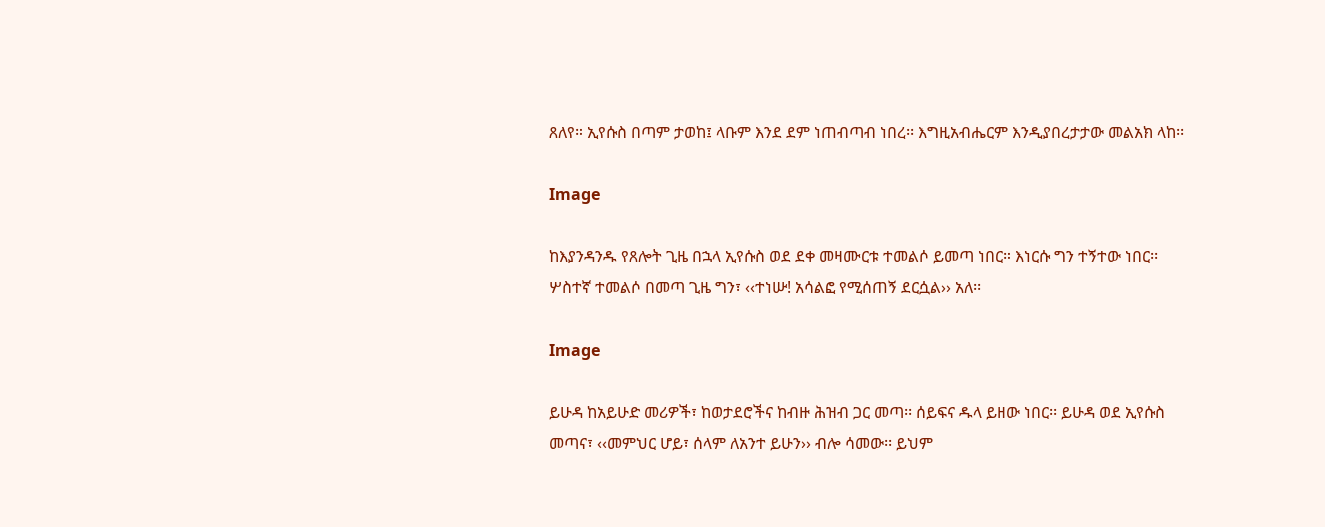ጸለየ። ኢየሱስ በጣም ታወከ፤ ላቡም እንደ ደም ነጠብጣብ ነበረ፡፡ እግዚአብሔርም እንዲያበረታታው መልአክ ላከ፡፡

Image

ከእያንዳንዱ የጸሎት ጊዜ በኋላ ኢየሱስ ወደ ደቀ መዛሙርቱ ተመልሶ ይመጣ ነበር። እነርሱ ግን ተኝተው ነበር፡፡ ሦስተኛ ተመልሶ በመጣ ጊዜ ግን፣ ‹‹ተነሡ! አሳልፎ የሚሰጠኝ ደርሷል›› አለ፡፡

Image

ይሁዳ ከአይሁድ መሪዎች፣ ከወታደሮችና ከብዙ ሕዝብ ጋር መጣ፡፡ ሰይፍና ዱላ ይዘው ነበር፡፡ ይሁዳ ወደ ኢየሱስ መጣና፣ ‹‹መምህር ሆይ፣ ሰላም ለአንተ ይሁን›› ብሎ ሳመው፡፡ ይህም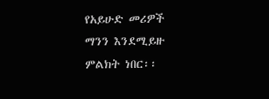የአይሁድ መሪዎች ማንን እንደሚይዙ ምልክት ነበር፡፡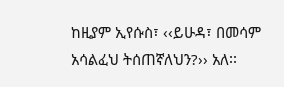ከዚያም ኢየሱስ፣ ‹‹ይሁዳ፣ በመሳም አሳልፈህ ትሰጠኛለህን?›› አለ፡፡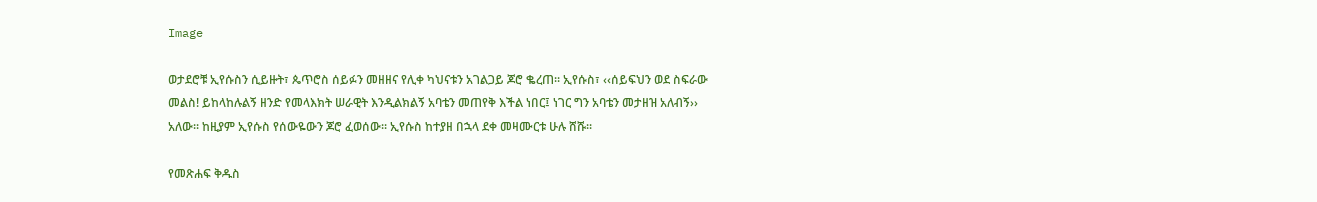Image

ወታደሮቹ ኢየሱስን ሲይዙት፣ ጴጥሮስ ሰይፉን መዘዘና የሊቀ ካህናቱን አገልጋይ ጆሮ ቈረጠ፡፡ ኢየሱስ፣ ‹‹ሰይፍህን ወደ ስፍራው መልስ! ይከላከሉልኝ ዘንድ የመላእክት ሠራዊት እንዲልክልኝ አባቴን መጠየቅ እችል ነበር፤ ነገር ግን አባቴን መታዘዝ አለብኝ›› አለው፡፡ ከዚያም ኢየሱስ የሰውዬውን ጆሮ ፈወሰው፡፡ ኢየሱስ ከተያዘ በኋላ ደቀ መዛሙርቱ ሁሉ ሸሹ፡፡

የመጽሐፍ ቅዱስ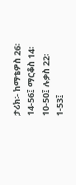ታሪክ፡- ከማቴዎስ 26፡14-56፤ ማርቆስ 14፡10-50፤ ሉቃስ 22፡1-53፤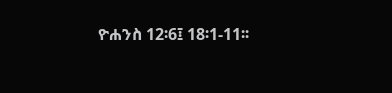ዮሐንስ 12፡6፤ 18፡1-11፡፡